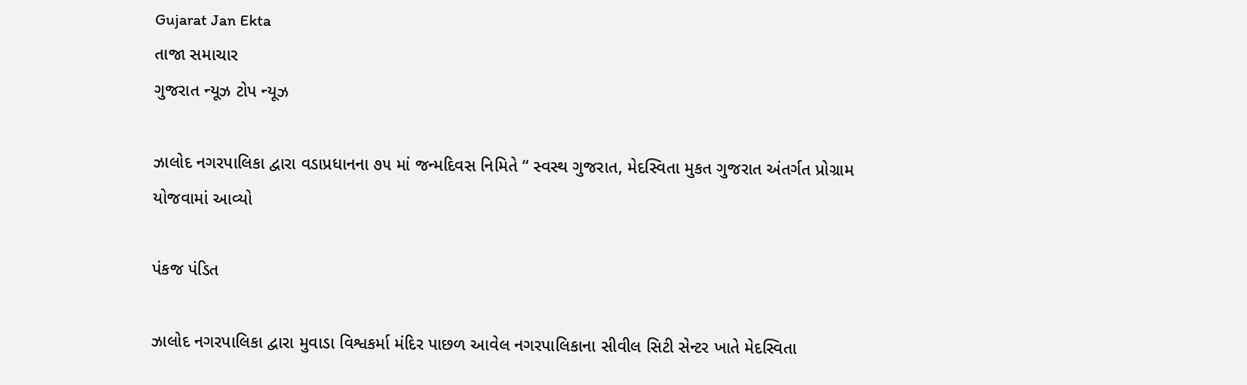Gujarat Jan Ekta
તાજા સમાચાર
ગુજરાત ન્યૂઝ ટોપ ન્યૂઝ

ઝાલોદ નગરપાલિકા દ્વારા વડાપ્રધાનના ૭૫ માં જન્મદિવસ નિમિતે “ સ્વસ્થ ગુજરાત, મેદસ્વિતા મુકત ગુજરાત અંતર્ગત પ્રોગ્રામ યોજવામાં આવ્યો

પંકજ પંડિત

ઝાલોદ નગરપાલિકા દ્વારા મુવાડા વિશ્વકર્મા મંદિર પાછળ આવેલ નગરપાલિકાના સીવીલ સિટી સેન્ટર ખાતે મેદસ્વિતા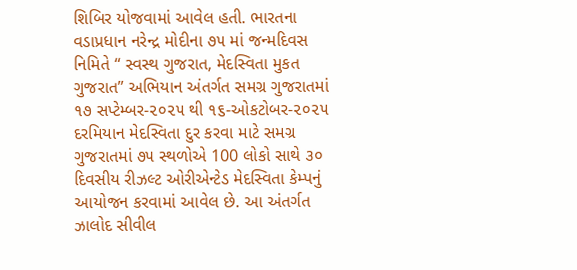શિબિર યોજવામાં આવેલ હતી. ભારતના વડાપ્રધાન નરેન્દ્ર મોદીના ૭૫ માં જન્મદિવસ નિમિતે “ સ્વસ્થ ગુજરાત, મેદસ્વિતા મુકત ગુજરાત” અભિયાન અંતર્ગત સમગ્ર ગુજરાતમાં ૧૭ સપ્ટેમ્બર-૨૦૨૫ થી ૧૬-ઓકટોબર-૨૦૨૫ દરમિયાન મેદસ્વિતા દુર કરવા માટે સમગ્ર ગુજરાતમાં ૭૫ સ્થળોએ 100 લોકો સાથે ૩૦ દિવસીય રીઝલ્ટ ઓરીએન્ટેડ મેદસ્વિતા કેમ્પનું આયોજન કરવામાં આવેલ છે. આ અંતર્ગત ઝાલોદ સીવીલ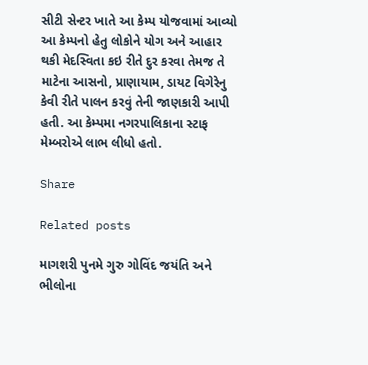સીટી સેન્ટર ખાતે આ કેમ્પ યોજવામાં આવ્યો આ કેમ્પનો હેતુ લોકોને યોગ અને આહાર થકી મેદસ્વિતા કઇ રીતે દુર કરવા તેમજ તે માટેના આસનો, પ્રાણાયામ, ડાયટ વિગેરેનુ કેવી રીતે પાલન કરવું તેની જાણકારી આપી હતી. આ કેમ્પમા નગરપાલિકાના સ્ટાફ મેમ્બરોએ લાભ લીધો હતો.

Share

Related posts

માગશરી પુનમે ગુરુ ગોવિંદ જયંતિ અને ભીલોના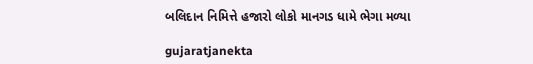બલિદાન નિમિત્તે હજારો લોકો માનગડ ધામે ભેગા મળ્યા

gujaratjanekta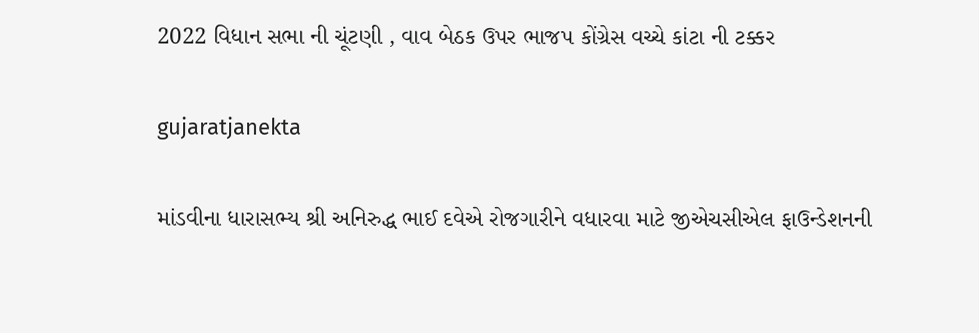2022 વિધાન સભા ની ચૂંટણી , વાવ બેઠક ઉપર ભાજપ કોંગ્રેસ વચ્ચે કાંટા ની ટક્કર

gujaratjanekta

માંડવીના ધારાસભ્ય શ્રી અનિરુદ્ધ ભાઈ દવેએ રોજગારીને વધારવા માટે જીએચસીએલ ફાઉન્ડેશનની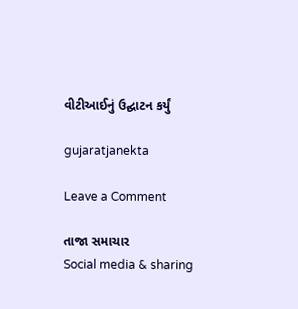વીટીઆઈનું ઉદ્ઘાટન કર્યું

gujaratjanekta

Leave a Comment

તાજા સમાચાર
Social media & sharing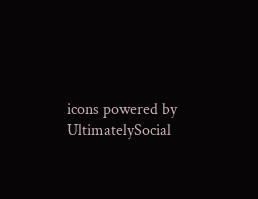icons powered by UltimatelySocial